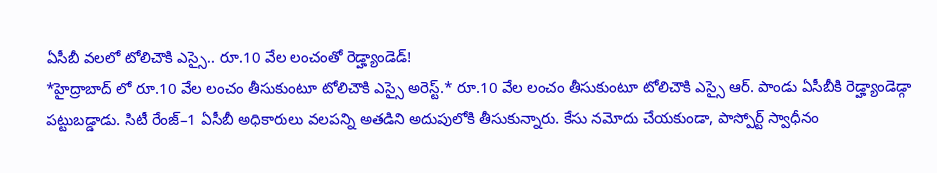ఏసీబీ వలలో టోలిచౌకి ఎస్సై.. రూ.10 వేల లంచంతో రెడ్హ్యాండెడ్!
*హైద్రాబాద్ లో రూ.10 వేల లంచం తీసుకుంటూ టోలిచౌకి ఎస్సై అరెస్ట్.* రూ.10 వేల లంచం తీసుకుంటూ టోలిచౌకి ఎస్సై ఆర్. పాండు ఏసీబీకి రెడ్హ్యాండెడ్గా పట్టుబడ్డాడు. సిటీ రేంజ్–1 ఏసీబీ అధికారులు వలపన్ని అతడిని అదుపులోకి తీసుకున్నారు. కేసు నమోదు చేయకుండా, పాస్పోర్ట్ స్వాధీనం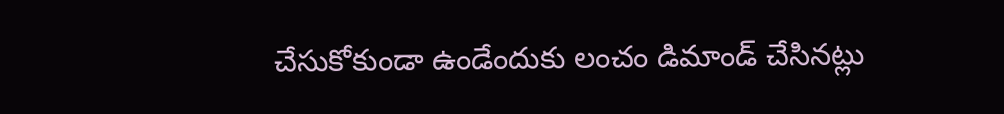చేసుకోకుండా ఉండేందుకు లంచం డిమాండ్ చేసినట్లు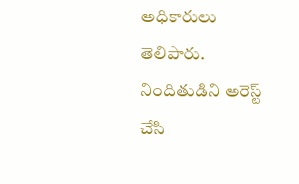అధికారులు తెలిపారు. నిందితుడిని అరెస్ట్ చేసి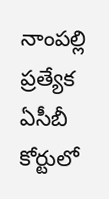నాంపల్లి ప్రత్యేక ఏసీబీ కోర్టులో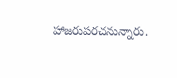హాజరుపరచనున్నారు.